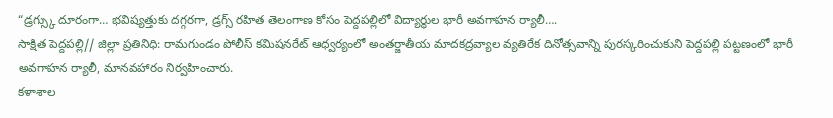“డ్రగ్స్కు దూరంగా… భవిష్యత్తుకు దగ్గరగా, డ్రగ్స్ రహిత తెలంగాణ కోసం పెద్దపల్లిలో విద్యార్థుల భారీ అవగాహన ర్యాలీ….
సాక్షిత పెద్దపల్లి// జిల్లా ప్రతినిధి: రామగుండం పోలీస్ కమిషనరేట్ ఆధ్వర్యంలో అంతర్జాతీయ మాదకద్రవ్యాల వ్యతిరేక దినోత్సవాన్ని పురస్కరించుకుని పెద్దపల్లి పట్టణంలో భారీ అవగాహన ర్యాలీ, మానవహారం నిర్వహించారు.
కళాశాల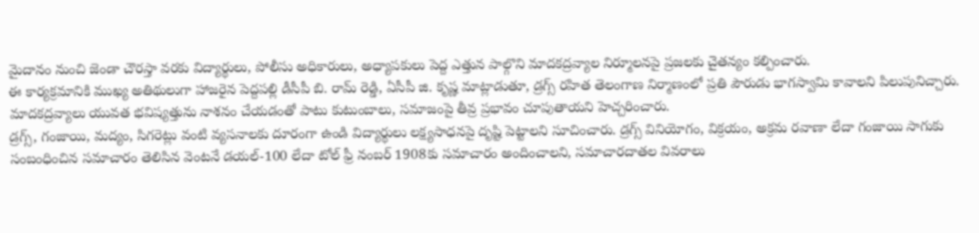మైదానం నుంచి జెండా చౌరస్తా వరకు విద్యార్థులు, పోలీసు అధికారులు, అధ్యాపకులు పెద్ద ఎత్తున పాల్గొని మాదకద్రవ్యాల నిర్మూలనపై ప్రజలకు చైతన్యం కల్పించారు.
ఈ కార్యక్రమానికి ముఖ్య అతిథులుగా హాజరైన పెద్దపల్లి డీసీపీ బి. రామ్ రెడ్డి, ఏసీపీ జి. కృష్ణ మాట్లాడుతూ, డ్రగ్స్ రహిత తెలంగాణ నిర్మాణంలో ప్రతి పౌరుడు భాగస్వామి కావాలని పిలుపునిచ్చారు. మాదకద్రవ్యాలు యువత భవిష్యత్తును నాశనం చేయడంతో పాటు కుటుంబాలు, సమాజంపై తీవ్ర ప్రభావం చూపుతాయని హెచ్చరించారు.
డ్రగ్స్, గంజాయి, మద్యం, సిగరెట్లు వంటి వ్యసనాలకు దూరంగా ఉండి విద్యార్థులు లక్ష్యసాధనపై దృష్టి పెట్టాలని సూచించారు. డ్రగ్స్ వినియోగం, విక్రయం, అక్రమ రవాణా లేదా గంజాయి సాగుకు సంబంధించిన సమాచారం తెలిసిన వెంటనే డయల్-100 లేదా టోల్ ఫ్రీ నంబర్ 1908కు సమాచారం అందించాలని, సమాచారదాతల వివరాలు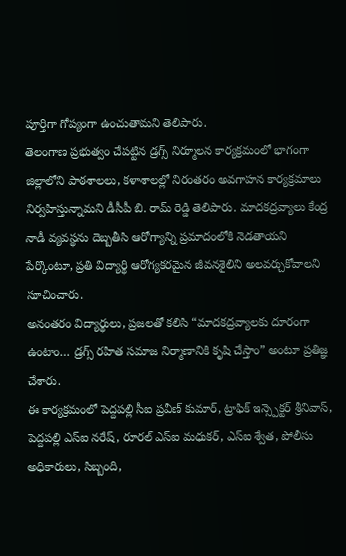పూర్తిగా గోప్యంగా ఉంచుతామని తెలిపారు.
తెలంగాణ ప్రభుత్వం చేపట్టిన డ్రగ్స్ నిర్మూలన కార్యక్రమంలో భాగంగా జిల్లాలోని పాఠశాలలు, కళాశాలల్లో నిరంతరం అవగాహన కార్యక్రమాలు నిర్వహిస్తున్నామని డీసీపీ బి. రామ్ రెడ్డి తెలిపారు. మాదకద్రవ్యాలు కేంద్ర నాడీ వ్యవస్థను దెబ్బతీసి ఆరోగ్యాన్ని ప్రమాదంలోకి నెడతాయని పేర్కొంటూ, ప్రతి విద్యార్థి ఆరోగ్యకరమైన జీవనశైలిని అలవర్చుకోవాలని సూచించారు.
అనంతరం విద్యార్థులు, ప్రజలతో కలిసి “మాదకద్రవ్యాలకు దూరంగా ఉంటాం… డ్రగ్స్ రహిత సమాజ నిర్మాణానికి కృషి చేస్తాం” అంటూ ప్రతిజ్ఞ చేశారు.
ఈ కార్యక్రమంలో పెద్దపల్లి సీఐ ప్రవీణ్ కుమార్, ట్రాఫిక్ ఇన్స్పెక్టర్ శ్రీనివాస్, పెద్దపల్లి ఎస్ఐ నరేష్, రూరల్ ఎస్ఐ మధుకర్, ఎస్ఐ శ్వేత, పోలీసు అధికారులు, సిబ్బంది,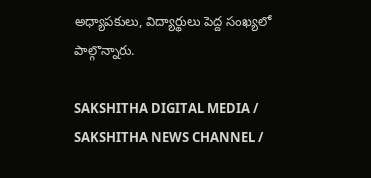అధ్యాపకులు, విద్యార్థులు పెద్ద సంఖ్యలో పాల్గొన్నారు.

SAKSHITHA DIGITAL MEDIA / SAKSHITHA NEWS CHANNEL /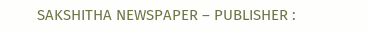SAKSHITHA NEWSPAPER – PUBLISHER :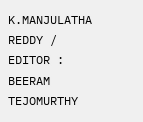K.MANJULATHA REDDY / EDITOR : BEERAM TEJOMURTHY